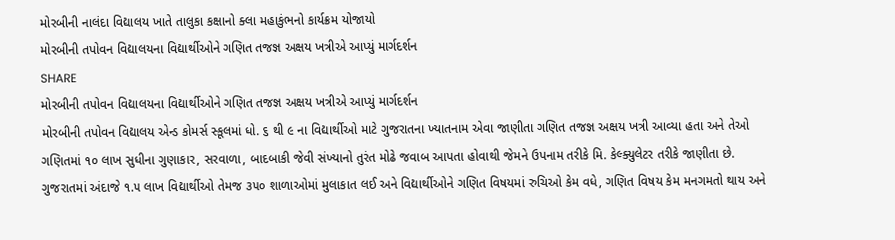મોરબીની નાલંદા વિદ્યાલય ખાતે તાલુકા કક્ષાનો ક્લા મહાકુંભનો કાર્યક્રમ યોજાયો
મોરબીની તપોવન વિદ્યાલયના વિદ્યાર્થીઓને ગણિત તજજ્ઞ અક્ષય ખત્રીએ આપ્યું માર્ગદર્શન
SHARE
મોરબીની તપોવન વિદ્યાલયના વિદ્યાર્થીઓને ગણિત તજજ્ઞ અક્ષય ખત્રીએ આપ્યું માર્ગદર્શન
મોરબીની તપોવન વિદ્યાલય એન્ડ કોમર્સ સ્કૂલમાં ધો. ૬ થી ૯ ના વિદ્યાર્થીઓ માટે ગુજરાતના ખ્યાતનામ એવા જાણીતા ગણિત તજજ્ઞ અક્ષય ખત્રી આવ્યા હતા અને તેઓ ગણિતમાં ૧૦ લાખ સુધીના ગુણાકાર, સરવાળા, બાદબાકી જેવી સંખ્યાનો તુરંત મોઢે જવાબ આપતા હોવાથી જેમને ઉપનામ તરીકે મિ. કેલ્ક્યુલેટર તરીકે જાણીતા છે. ગુજરાતમાં અંદાજે ૧.૫ લાખ વિદ્યાર્થીઓ તેમજ ૩૫૦ શાળાઓમાં મુલાકાત લઈ અને વિદ્યાર્થીઓને ગણિત વિષયમાં રુચિઓ કેમ વધે, ગણિત વિષય કેમ મનગમતો થાય અને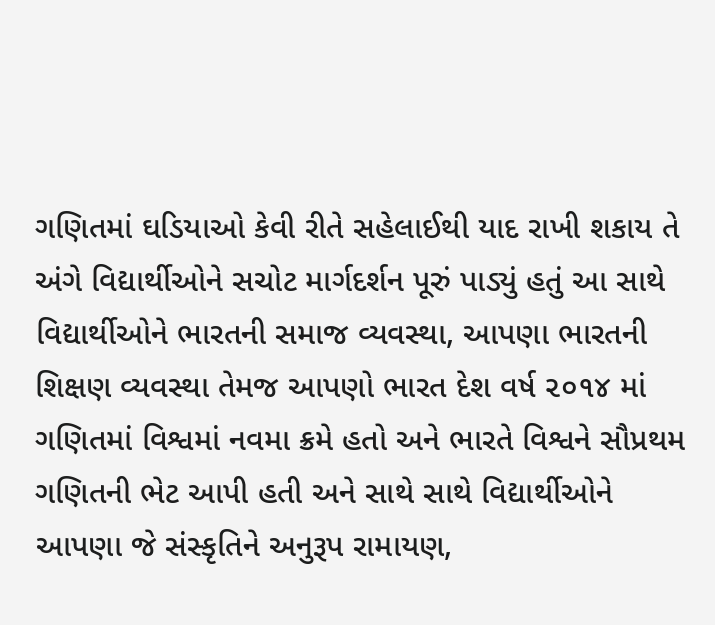ગણિતમાં ઘડિયાઓ કેવી રીતે સહેલાઈથી યાદ રાખી શકાય તે અંગે વિદ્યાર્થીઓને સચોટ માર્ગદર્શન પૂરું પાડ્યું હતું આ સાથે વિદ્યાર્થીઓને ભારતની સમાજ વ્યવસ્થા, આપણા ભારતની શિક્ષણ વ્યવસ્થા તેમજ આપણો ભારત દેશ વર્ષ ૨૦૧૪ માં ગણિતમાં વિશ્વમાં નવમા ક્રમે હતો અને ભારતે વિશ્વને સૌપ્રથમ ગણિતની ભેટ આપી હતી અને સાથે સાથે વિદ્યાર્થીઓને આપણા જે સંસ્કૃતિને અનુરૂપ રામાયણ,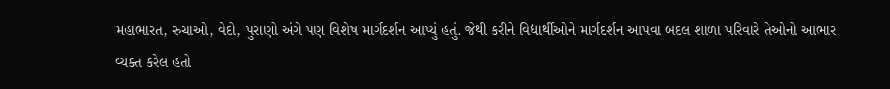મહાભારત, રુચાઓ, વેદો, પુરાણો અંગે પણ વિશેષ માર્ગદર્શન આપ્યું હતું. જેથી કરીને વિદ્યાર્થીઓને માર્ગદર્શન આપવા બદલ શાળા પરિવારે તેઓનો આભાર વ્યક્ત કરેલ હતો